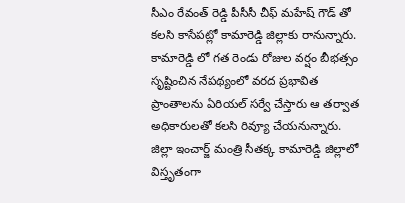సీఎం రేవంత్ రెడ్డి పీసీసీ చీఫ్ మహేష్ గౌడ్ తో కలసి కాసేపట్లో కామారెడ్డి జిల్లాకు రానున్నారు.
కామారెడ్డి లో గత రెండు రోజుల వర్షం బీభత్సం సృష్టించిన నేపథ్యంలో వరద ప్రభావిత ప్రాంతాలను ఏరియల్ సర్వే చేస్తారు ఆ తర్వాత అధికారులతో కలసి రివ్యూ చేయనున్నారు.
జిల్లా ఇంచార్జ్ మంత్రి సీతక్క కామారెడ్డి జిల్లాలో విస్తృతంగా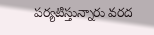పర్యటిస్తున్నారు వరద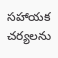సహాయక చర్యలను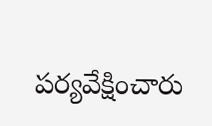పర్యవేక్షించారు